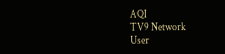AQI
TV9 Network
User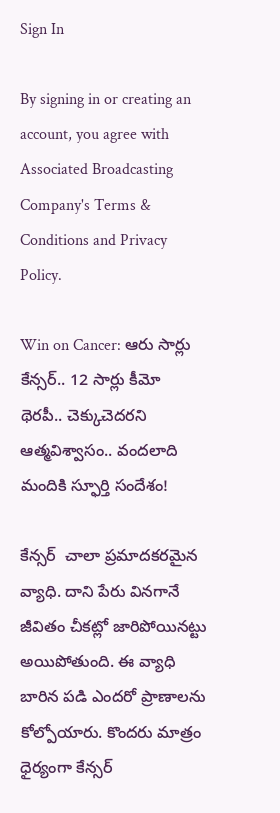Sign In

By signing in or creating an account, you agree with Associated Broadcasting Company's Terms & Conditions and Privacy Policy.

Win on Cancer: ఆరు సార్లు కేన్సర్.. 12 సార్లు కీమో థెరపీ.. చెక్కుచెదరని ఆత్మవిశ్వాసం.. వందలాది మందికి స్ఫూర్తి సందేశం!

కేన్సర్  చాలా ప్రమాదకరమైన వ్యాధి. దాని పేరు వినగానే జీవితం చీకట్లో జారిపోయినట్టు అయిపోతుంది. ఈ వ్యాధి బారిన పడి ఎందరో ప్రాణాలను కోల్పోయారు. కొందరు మాత్రం ధైర్యంగా కేన్సర్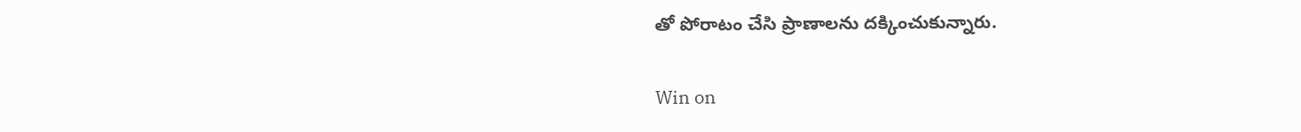తో పోరాటం చేసి ప్రాణాలను దక్కించుకున్నారు.

Win on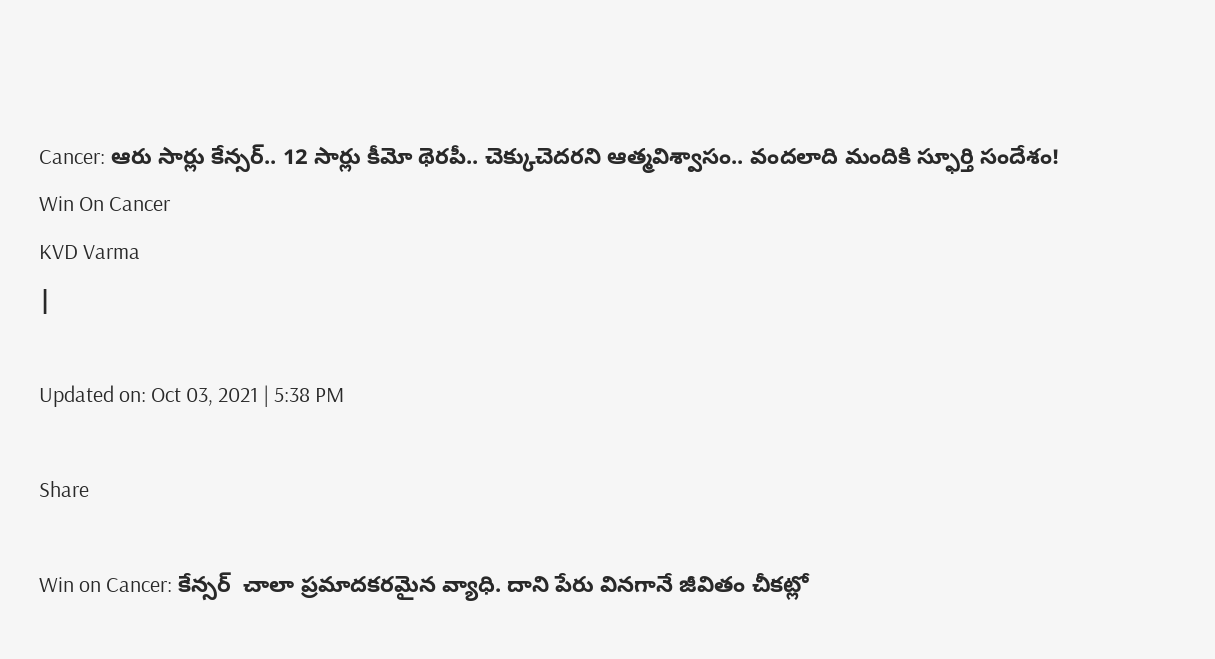Cancer: ఆరు సార్లు కేన్సర్.. 12 సార్లు కీమో థెరపీ.. చెక్కుచెదరని ఆత్మవిశ్వాసం.. వందలాది మందికి స్ఫూర్తి సందేశం!
Win On Cancer
KVD Varma
|

Updated on: Oct 03, 2021 | 5:38 PM

Share

Win on Cancer: కేన్సర్  చాలా ప్రమాదకరమైన వ్యాధి. దాని పేరు వినగానే జీవితం చీకట్లో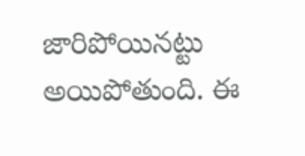జారిపోయినట్టు అయిపోతుంది. ఈ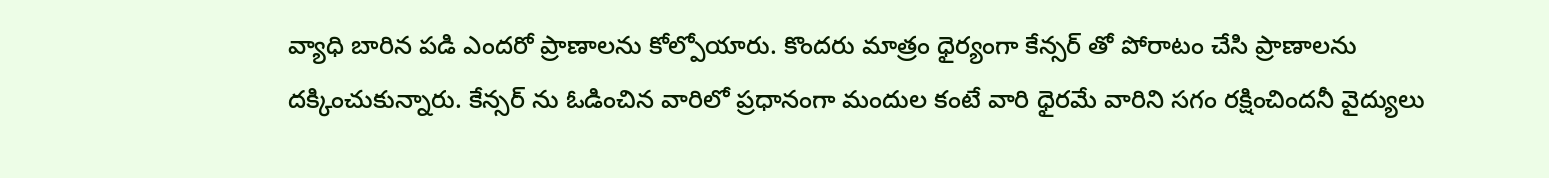వ్యాధి బారిన పడి ఎందరో ప్రాణాలను కోల్పోయారు. కొందరు మాత్రం ధైర్యంగా కేన్సర్ తో పోరాటం చేసి ప్రాణాలను దక్కించుకున్నారు. కేన్సర్ ను ఓడించిన వారిలో ప్రధానంగా మందుల కంటే వారి ధైరమే వారిని సగం రక్షించిందనీ వైద్యులు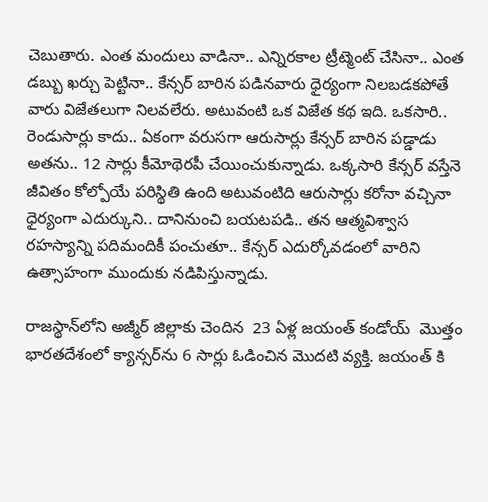చెబుతారు. ఎంత మందులు వాడినా.. ఎన్నిరకాల ట్రీట్మెంట్ చేసినా.. ఎంత డబ్బు ఖర్చు పెట్టినా.. కేన్సర్ బారిన పడినవారు ధైర్యంగా నిలబడకపోతే వారు విజేతలుగా నిలవలేరు. అటువంటి ఒక విజేత కథ ఇది. ఒకసారి.. రెండుసార్లు కాదు.. ఏకంగా వరుసగా ఆరుసార్లు కేన్సర్ బారిన పడ్డాడు అతను.. 12 సార్లు కీమోథెరపీ చేయించుకున్నాడు. ఒక్కసారి కేన్సర్ వస్తేనె జీవితం కోల్పోయే పరిస్థితి ఉంది అటువంటిది ఆరుసార్లు కరోనా వచ్చినా ధైర్యంగా ఎదుర్కుని.. దానినుంచి బయటపడి.. తన ఆత్మవిశ్వాస రహస్యాన్ని పదిమందికీ పంచుతూ.. కేన్సర్ ఎదుర్కోవడంలో వారిని ఉత్సాహంగా ముందుకు నడిపిస్తున్నాడు.

రాజస్థాన్‌లోని అజ్మీర్ జిల్లాకు చెందిన  23 ఏళ్ల జయంత్ కండోయ్  మొత్తం భారతదేశంలో క్యాన్సర్‌ను 6 సార్లు ఓడించిన మొదటి వ్యక్తి. జయంత్ కి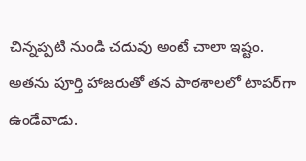చిన్నప్పటి నుండి చదువు అంటే చాలా ఇష్టం. అతను పూర్తి హాజరుతో తన పాఠశాలలో టాపర్‌గా ఉండేవాడు.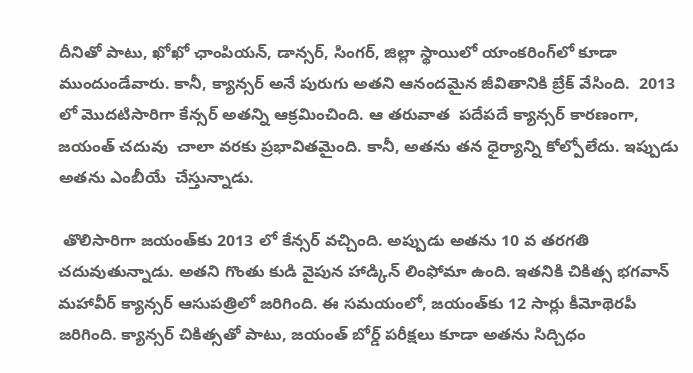దీనితో పాటు, ఖోఖో ఛాంపియన్, డాన్సర్, సింగర్, జిల్లా స్థాయిలో యాంకరింగ్‌లో కూడా ముందుండేవారు. కానీ, క్యాన్సర్ అనే పురుగు అతని ఆనందమైన జీవితానికి బ్రేక్ వేసింది.  2013 లో మొదటిసారిగా కేన్సర్ అతన్ని ఆక్రమించింది. ఆ తరువాత  పదేపదే క్యాన్సర్ కారణంగా, జయంత్ చదువు  చాలా వరకు ప్రభావితమైంది. కానీ, అతను తన ధైర్యాన్ని కోల్పోలేదు. ఇప్పుడు అతను ఎంబీయే  చేస్తున్నాడు.

 తొలిసారిగా జయంత్‌కు 2013 లో కేన్సర్ వచ్చింది. అప్పుడు అతను 10 వ తరగతి చదువుతున్నాడు. అతని గొంతు కుడి వైపున హాడ్కిన్ లింఫోమా ఉంది. ఇతనికి చికిత్స భగవాన్ మహావీర్ క్యాన్సర్ ఆసుపత్రిలో జరిగింది. ఈ సమయంలో, జయంత్‌కు 12 సార్లు కీమోథెరపీ జరిగింది. క్యాన్సర్ చికిత్సతో పాటు, జయంత్ బోర్డ్ పరీక్షలు కూడా అతను సిద్చిధం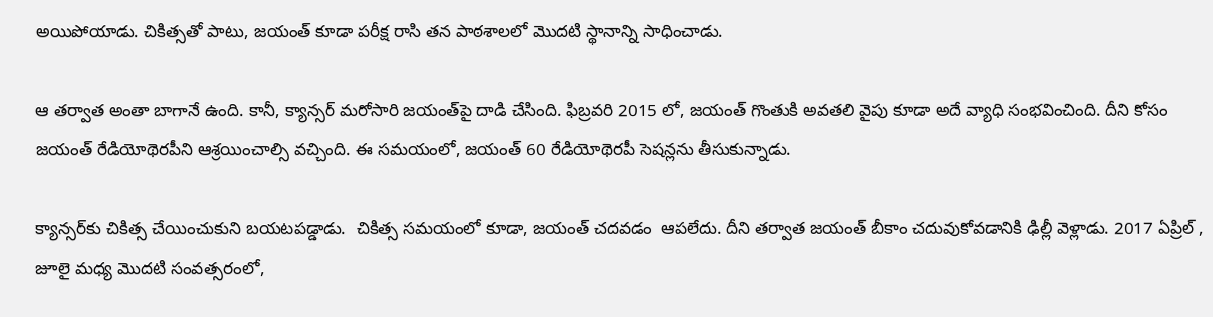అయిపోయాడు. చికిత్సతో పాటు, జయంత్ కూడా పరీక్ష రాసి తన పాఠశాలలో మొదటి స్థానాన్ని సాధించాడు.

ఆ తర్వాత అంతా బాగానే ఉంది. కానీ, క్యాన్సర్ మరోసారి జయంత్‌పై దాడి చేసింది. ఫిబ్రవరి 2015 లో, జయంత్ గొంతుకి అవతలి వైపు కూడా అదే వ్యాధి సంభవించింది. దీని కోసం జయంత్ రేడియోథెరపీని ఆశ్రయించాల్సి వచ్చింది. ఈ సమయంలో, జయంత్ 60 రేడియోథెరపీ సెషన్లను తీసుకున్నాడు.

క్యాన్సర్‌కు చికిత్స చేయించుకుని బయటపడ్డాడు.  చికిత్స సమయంలో కూడా, జయంత్ చదవడం  ఆపలేదు. దీని తర్వాత జయంత్ బీకాం చదువుకోవడానికి ఢిల్లీ వెళ్లాడు. 2017 ఏప్రిల్ , జూలై మధ్య మొదటి సంవత్సరంలో,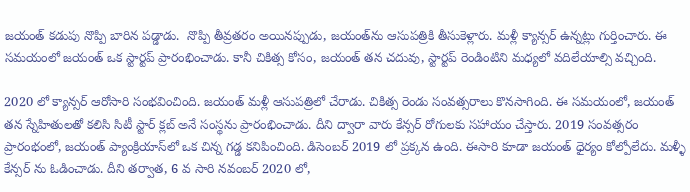జయంత్ కడుపు నొప్పి బారిన పడ్డాడు.  నొప్పి తీవ్రతరం అయినప్పుడు, జయంత్‌ను ఆసుపత్రికి తీసుకెళ్లారు. మళ్లీ క్యాన్సర్ ఉన్నట్లు గుర్తించారు. ఈ సమయంలో జయంత్ ఒక స్టార్టప్ ప్రారంభించాడు. కానీ చికిత్స కోసం, జయంత్ తన చదువు, స్టార్టప్ రెండింటిని మధ్యలో వదిలేయాల్సి వచ్చింది.

2020 లో క్యాన్సర్ ఆరోసారి సంభవించింది. జయంత్ మళ్లీ ఆసుపత్రిలో చేరాడు. చికిత్స రెండు సంవత్సరాలు కొనసాగింది. ఈ సమయంలో, జయంత్ తన స్నేహితులతో కలిసి సిటీ స్టార్ క్లబ్ అనే సంస్థను ప్రారంభించాడు. దీని ద్వారా వారు కేన్సర్ రోగులకు సహాయం చేస్తారు. 2019 సంవత్సరం ప్రారంభంలో, జయంత్ ప్యాంక్రియాస్‌లో ఒక చిన్న గడ్డ కనిపించింది. డిసెంబర్ 2019 లో ప్రక్కన ఉంది. ఈసారి కూడా జయంత్ ధైర్యం కోల్పోలేదు. మళ్ళీ కేన్సర్ ను ఓడించాడు. దీని తర్వాత, 6 వ సారి నవంబర్ 2020 లో,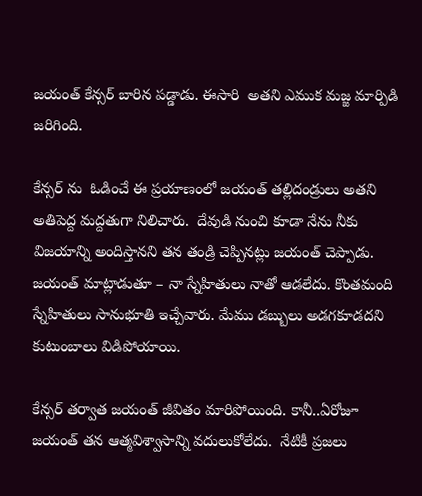జయంత్ కేన్సర్ బారిన పడ్డాడు. ఈసారి  అతని ఎముక మజ్జ మార్పిడి జరిగింది.

కేన్సర్ ను  ఓడించే ఈ ప్రయాణంలో జయంత్ తల్లిదండ్రులు అతని అతిపెద్ద మద్దతుగా నిలిచారు.  దేవుడి నుంచి కూడా నేను నీకు విజయాన్ని అందిస్తానని తన తండ్రి చెప్పినట్లు జయంత్ చెప్పాడు. జయంత్ మాట్లాడుతూ – నా స్నేహితులు నాతో ఆడలేదు. కొంతమంది స్నేహితులు సానుభూతి ఇచ్చేవారు. మేము డబ్బులు అడగకూడదని కుటుంబాలు విడిపోయాయి.

కేన్సర్ తర్వాత జయంత్ జీవితం మారిపోయింది. కానీ..ఏరోజూ జయంత్ తన ఆత్మవిశ్వాసాన్ని వదులుకోలేదు.  నేటికీ ప్రజలు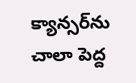క్యాన్సర్‌ను చాలా పెద్ద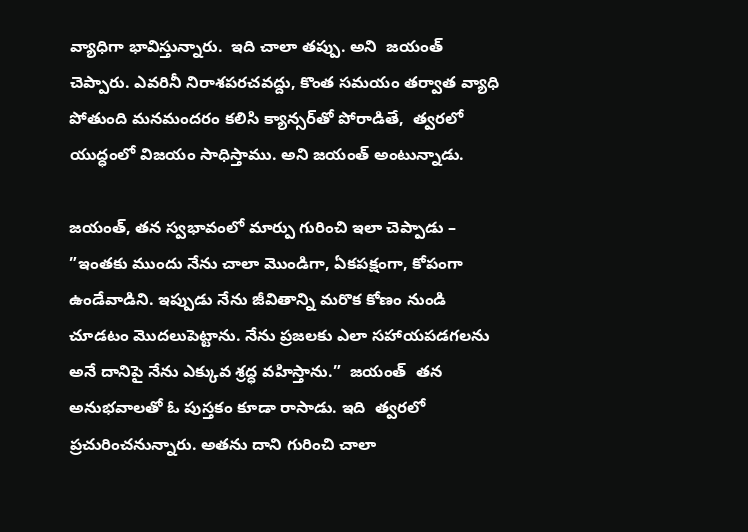వ్యాధిగా భావిస్తున్నారు.  ఇది చాలా తప్పు. అని  జయంత్ చెప్పారు. ఎవరినీ నిరాశపరచవద్దు, కొంత సమయం తర్వాత వ్యాధి పోతుంది మనమందరం కలిసి క్యాన్సర్‌తో పోరాడితే,  త్వరలో యుద్ధంలో విజయం సాధిస్తాము. అని జయంత్ అంటున్నాడు.

జయంత్, తన స్వభావంలో మార్పు గురించి ఇలా చెప్పాడు – ”ఇంతకు ముందు నేను చాలా మొండిగా, ఏకపక్షంగా, కోపంగా ఉండేవాడిని. ఇప్పుడు నేను జీవితాన్ని మరొక కోణం నుండి చూడటం మొదలుపెట్టాను. నేను ప్రజలకు ఎలా సహాయపడగలను అనే దానిపై నేను ఎక్కువ శ్రద్ధ వహిస్తాను.”  జయంత్  తన అనుభవాలతో ఓ పుస్తకం కూడా రాసాడు. ఇది  త్వరలో ప్రచురించనున్నారు. అతను దాని గురించి చాలా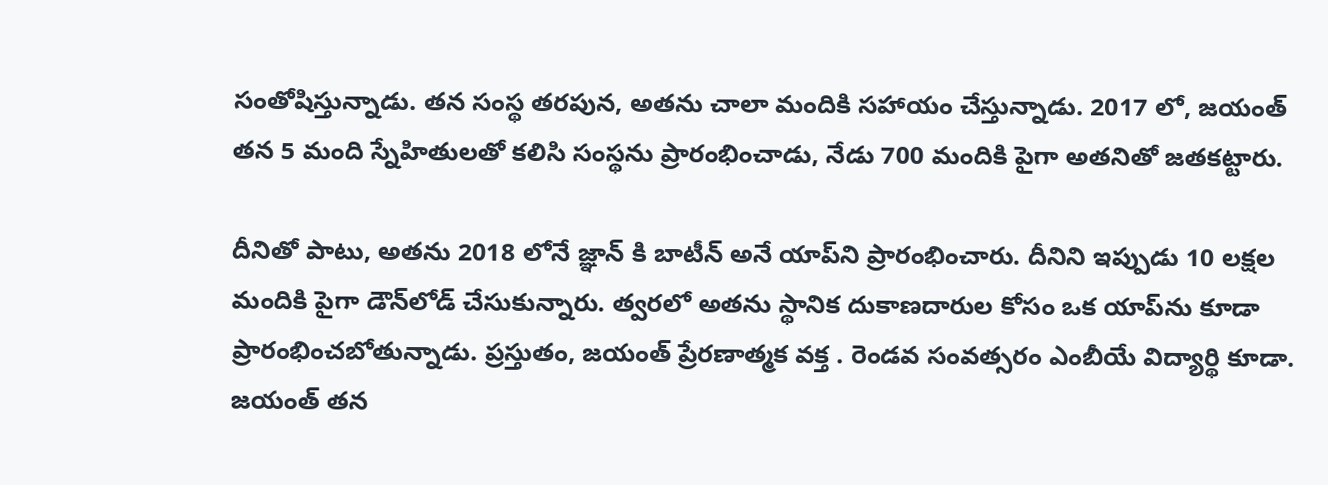సంతోషిస్తున్నాడు. తన సంస్థ తరపున, అతను చాలా మందికి సహాయం చేస్తున్నాడు. 2017 లో, జయంత్ తన 5 మంది స్నేహితులతో కలిసి సంస్థను ప్రారంభించాడు, నేడు 700 మందికి పైగా అతనితో జతకట్టారు.

దీనితో పాటు, అతను 2018 లోనే జ్ఞాన్ కి బాటీన్ అనే యాప్‌ని ప్రారంభించారు. దీనిని ఇప్పుడు 10 లక్షల మందికి పైగా డౌన్‌లోడ్ చేసుకున్నారు. త్వరలో అతను స్థానిక దుకాణదారుల కోసం ఒక యాప్‌ను కూడా ప్రారంభించబోతున్నాడు. ప్రస్తుతం, జయంత్ ప్రేరణాత్మక వక్త . రెండవ సంవత్సరం ఎంబీయే విద్యార్థి కూడా. జయంత్ తన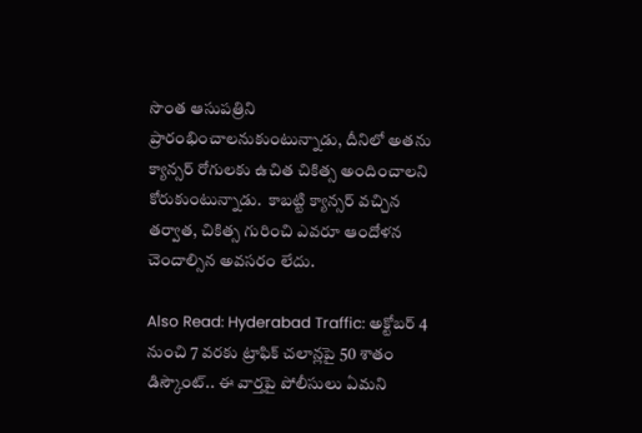సొంత ఆసుపత్రిని ప్రారంభించాలనుకుంటున్నాడు, దీనిలో అతను క్యాన్సర్ రోగులకు ఉచిత చికిత్స అందించాలని కోరుకుంటున్నాడు.  కాబట్టి క్యాన్సర్ వచ్చిన తర్వాత, చికిత్స గురించి ఎవరూ ఆందోళన చెందాల్సిన అవసరం లేదు.

Also Read: Hyderabad Traffic: అక్టోబర్‌ 4 నుంచి 7 వరకు ట్రాఫిక్‌ చలాన్లపై 50 శాతం డిస్కౌంట్‌.. ఈ వార్తపై పోలీసులు ఏమని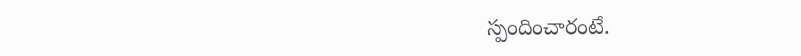స్పందించారంటే.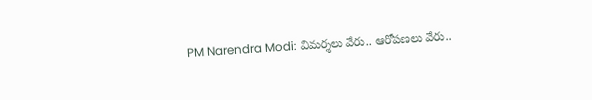PM Narendra Modi: విమర్శలు వేరు.. ఆరోపణలు వేరు..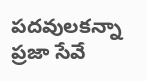పదవులకన్నా ప్రజా సేవే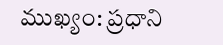ముఖ్యం: ప్రధాని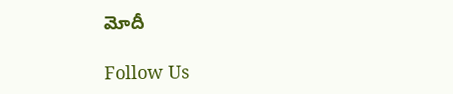మోదీ

Follow Us